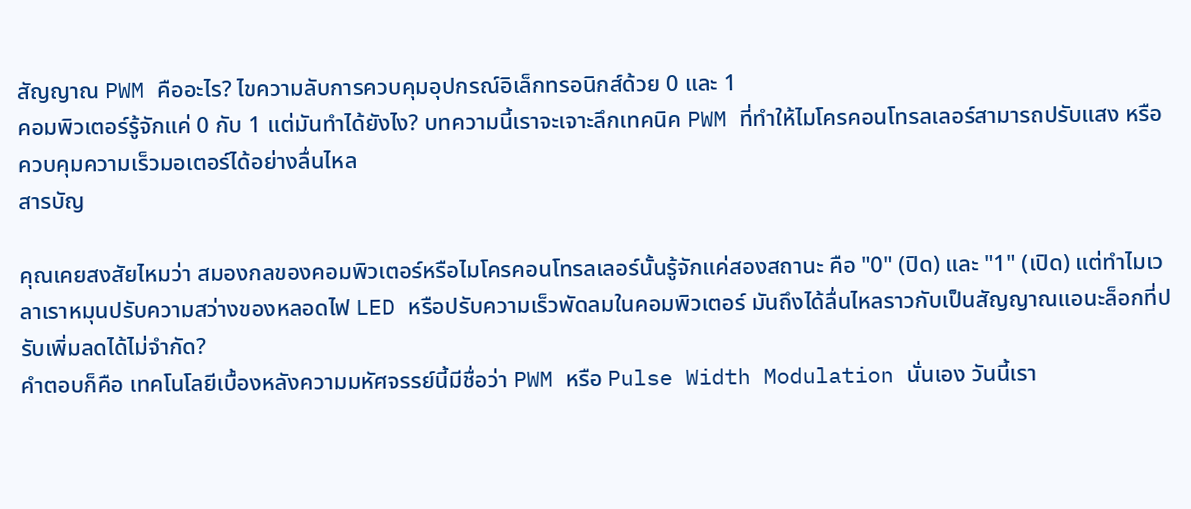สัญญาณ PWM คืออะไร? ไขความลับการควบคุมอุปกรณ์อิเล็กทรอนิกส์ด้วย 0 และ 1
คอมพิวเตอร์รู้จักแค่ 0 กับ 1 แต่มันทำได้ยังไง? บทความนี้เราจะเจาะลึกเทคนิค PWM ที่ทำให้ไมโครคอนโทรลเลอร์สามารถปรับแสง หรือควบคุมความเร็วมอเตอร์ได้อย่างลื่นไหล
สารบัญ

คุณเคยสงสัยไหมว่า สมองกลของคอมพิวเตอร์หรือไมโครคอนโทรลเลอร์นั้นรู้จักแค่สองสถานะ คือ "0" (ปิด) และ "1" (เปิด) แต่ทำไมเวลาเราหมุนปรับความสว่างของหลอดไฟ LED หรือปรับความเร็วพัดลมในคอมพิวเตอร์ มันถึงได้ลื่นไหลราวกับเป็นสัญญาณแอนะล็อกที่ปรับเพิ่มลดได้ไม่จำกัด?
คำตอบก็คือ เทคโนโลยีเบื้องหลังความมหัศจรรย์นี้มีชื่อว่า PWM หรือ Pulse Width Modulation นั่นเอง วันนี้เรา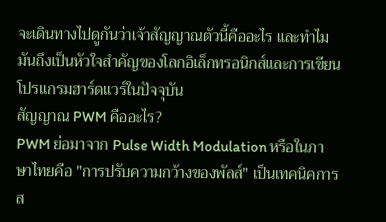จะเดินทางไปดูกันว่าเจ้าสัญญาณตัวนี้คืออะไร และทำไมมันถึงเป็นหัวใจสำคัญของโลกอิเล็กทรอนิกส์และการเขียนโปรแกรมฮาร์ดแวร์ในปัจจุบัน
สัญญาณ PWM คืออะไร?
PWM ย่อมาจาก Pulse Width Modulation หรือในภาษาไทยคือ "การปรับความกว้างของพัลส์" เป็นเทคนิคการส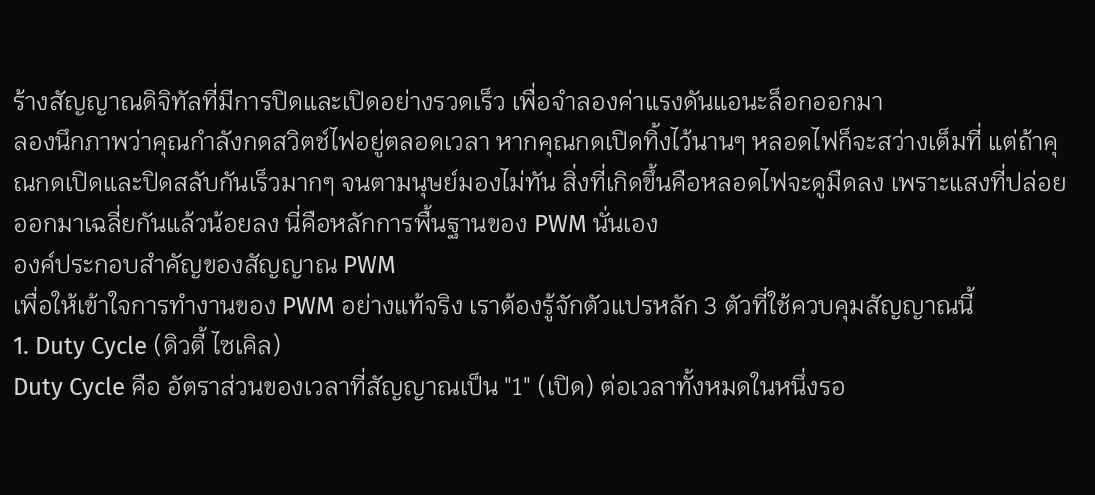ร้างสัญญาณดิจิทัลที่มีการปิดและเปิดอย่างรวดเร็ว เพื่อจำลองค่าแรงดันแอนะล็อกออกมา
ลองนึกภาพว่าคุณกำลังกดสวิตช์ไฟอยู่ตลอดเวลา หากคุณกดเปิดทิ้งไว้นานๆ หลอดไฟก็จะสว่างเต็มที่ แต่ถ้าคุณกดเปิดและปิดสลับกันเร็วมากๆ จนตามนุษย์มองไม่ทัน สิ่งที่เกิดขึ้นคือหลอดไฟจะดูมืดลง เพราะแสงที่ปล่อยออกมาเฉลี่ยกันแล้วน้อยลง นี่คือหลักการพื้นฐานของ PWM นั่นเอง
องค์ประกอบสำคัญของสัญญาณ PWM
เพื่อให้เข้าใจการทำงานของ PWM อย่างแท้จริง เราต้องรู้จักตัวแปรหลัก 3 ตัวที่ใช้ควบคุมสัญญาณนี้
1. Duty Cycle (ดิวตี้ ไซเคิล)
Duty Cycle คือ อัตราส่วนของเวลาที่สัญญาณเป็น "1" (เปิด) ต่อเวลาทั้งหมดในหนึ่งรอ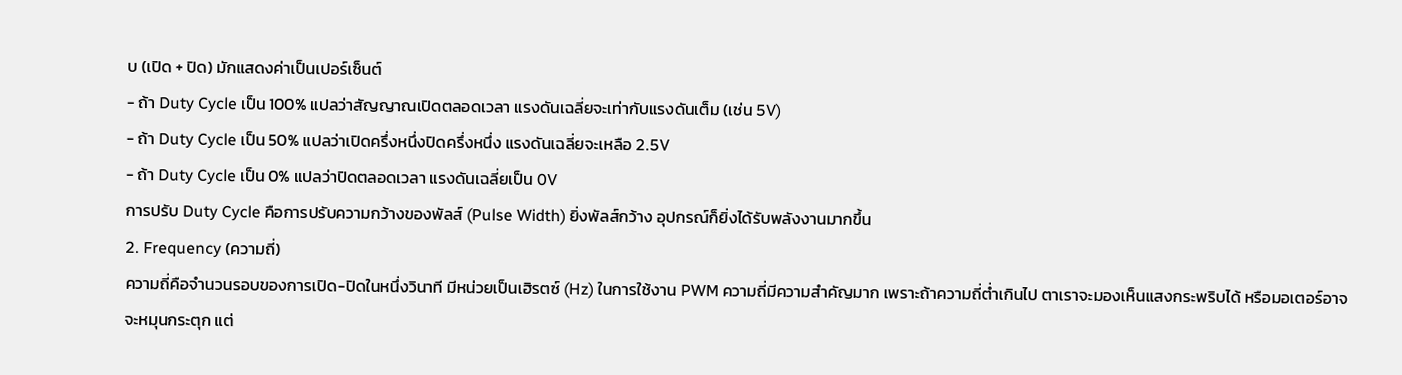บ (เปิด + ปิด) มักแสดงค่าเป็นเปอร์เซ็นต์
- ถ้า Duty Cycle เป็น 100% แปลว่าสัญญาณเปิดตลอดเวลา แรงดันเฉลี่ยจะเท่ากับแรงดันเต็ม (เช่น 5V)
- ถ้า Duty Cycle เป็น 50% แปลว่าเปิดครึ่งหนึ่งปิดครึ่งหนึ่ง แรงดันเฉลี่ยจะเหลือ 2.5V
- ถ้า Duty Cycle เป็น 0% แปลว่าปิดตลอดเวลา แรงดันเฉลี่ยเป็น 0V
การปรับ Duty Cycle คือการปรับความกว้างของพัลส์ (Pulse Width) ยิ่งพัลส์กว้าง อุปกรณ์ก็ยิ่งได้รับพลังงานมากขึ้น
2. Frequency (ความถี่)
ความถี่คือจำนวนรอบของการเปิด-ปิดในหนึ่งวินาที มีหน่วยเป็นเฮิรตซ์ (Hz) ในการใช้งาน PWM ความถี่มีความสำคัญมาก เพราะถ้าความถี่ต่ำเกินไป ตาเราจะมองเห็นแสงกระพริบได้ หรือมอเตอร์อาจจะหมุนกระตุก แต่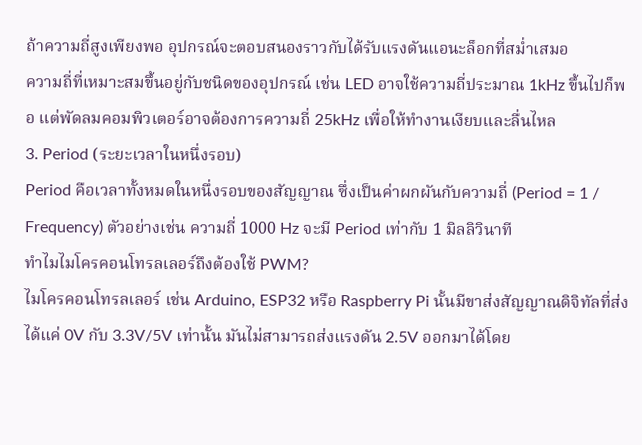ถ้าความถี่สูงเพียงพอ อุปกรณ์จะตอบสนองราวกับได้รับแรงดันแอนะล็อกที่สม่ำเสมอ
ความถี่ที่เหมาะสมขึ้นอยู่กับชนิดของอุปกรณ์ เช่น LED อาจใช้ความถี่ประมาณ 1kHz ขึ้นไปก็พอ แต่พัดลมคอมพิวเตอร์อาจต้องการความถี่ 25kHz เพื่อให้ทำงานเงียบและลื่นไหล
3. Period (ระยะเวลาในหนึ่งรอบ)
Period คือเวลาทั้งหมดในหนึ่งรอบของสัญญาณ ซึ่งเป็นค่าผกผันกับความถี่ (Period = 1 / Frequency) ตัวอย่างเช่น ความถี่ 1000 Hz จะมี Period เท่ากับ 1 มิลลิวินาที
ทำไมไมโครคอนโทรลเลอร์ถึงต้องใช้ PWM?
ไมโครคอนโทรลเลอร์ เช่น Arduino, ESP32 หรือ Raspberry Pi นั้นมีขาส่งสัญญาณดิจิทัลที่ส่งได้แค่ 0V กับ 3.3V/5V เท่านั้น มันไม่สามารถส่งแรงดัน 2.5V ออกมาได้โดย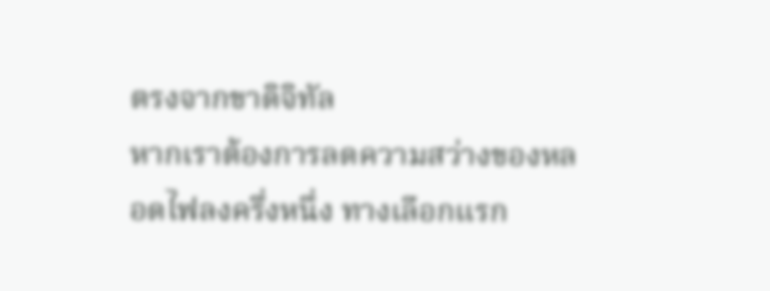ตรงจากขาดิจิทัล
หากเราต้องการลดความสว่างของหลอดไฟลงครึ่งหนึ่ง ทางเลือกแรก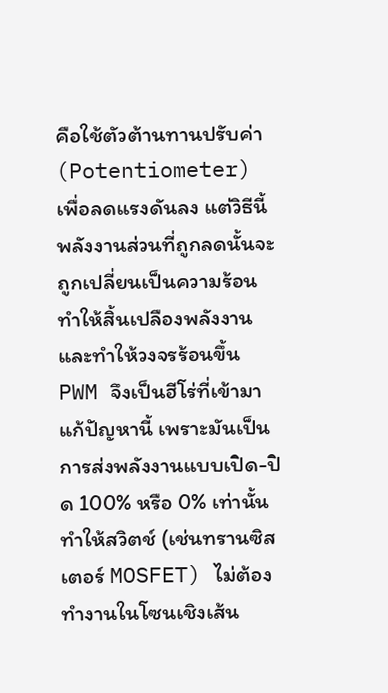คือใช้ตัวต้านทานปรับค่า (Potentiometer) เพื่อลดแรงดันลง แต่วิธีนี้พลังงานส่วนที่ถูกลดนั้นจะถูกเปลี่ยนเป็นความร้อน ทำให้สิ้นเปลืองพลังงานและทำให้วงจรร้อนขึ้น
PWM จึงเป็นฮีโร่ที่เข้ามาแก้ปัญหานี้ เพราะมันเป็นการส่งพลังงานแบบเปิด-ปิด 100% หรือ 0% เท่านั้น ทำให้สวิตช์ (เช่นทรานซิสเตอร์ MOSFET) ไม่ต้องทำงานในโซนเชิงเส้น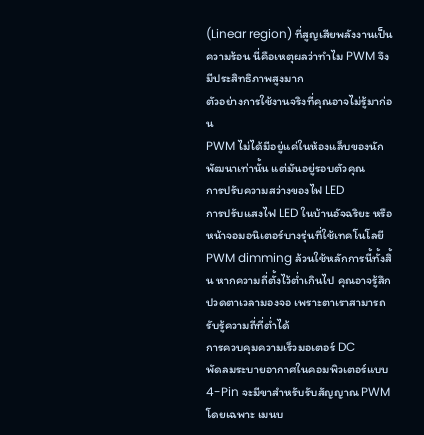(Linear region) ที่สูญเสียพลังงานเป็นความร้อน นี่คือเหตุผลว่าทำไม PWM จึงมีประสิทธิภาพสูงมาก
ตัวอย่างการใช้งานจริงที่คุณอาจไม่รู้มาก่อน
PWM ไม่ได้มีอยู่แค่ในห้องแล็บของนักพัฒนาเท่านั้น แต่มันอยู่รอบตัวคุณ
การปรับความสว่างของไฟ LED
การปรับแสงไฟ LED ในบ้านอัจฉริยะ หรือหน้าจอมอนิเตอร์บางรุ่นที่ใช้เทคโนโลยี PWM dimming ล้วนใช้หลักการนี้ทั้งสิ้น หากความถี่ตั้งไว้ต่ำเกินไป คุณอาจรู้สึกปวดตาเวลามองจอ เพราะตาเราสามารถรับรู้ความถี่ที่ต่ำได้
การควบคุมความเร็วมอเตอร์ DC
พัดลมระบายอากาศในคอมพิวเตอร์แบบ 4-Pin จะมีขาสำหรับรับสัญญาณ PWM โดยเฉพาะ เมนบ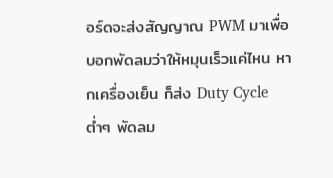อร์ดจะส่งสัญญาณ PWM มาเพื่อบอกพัดลมว่าให้หมุนเร็วแค่ไหน หากเครื่องเย็น ก็ส่ง Duty Cycle ต่ำๆ พัดลม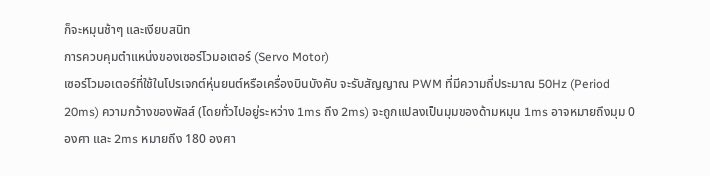ก็จะหมุนช้าๆ และเงียบสนิท
การควบคุมตำแหน่งของเซอร์โวมอเตอร์ (Servo Motor)
เซอร์โวมอเตอร์ที่ใช้ในโปรเจกต์หุ่นยนต์หรือเครื่องบินบังคับ จะรับสัญญาณ PWM ที่มีความถี่ประมาณ 50Hz (Period 20ms) ความกว้างของพัลส์ (โดยทั่วไปอยู่ระหว่าง 1ms ถึง 2ms) จะถูกแปลงเป็นมุมของด้ามหมุน 1ms อาจหมายถึงมุม 0 องศา และ 2ms หมายถึง 180 องศา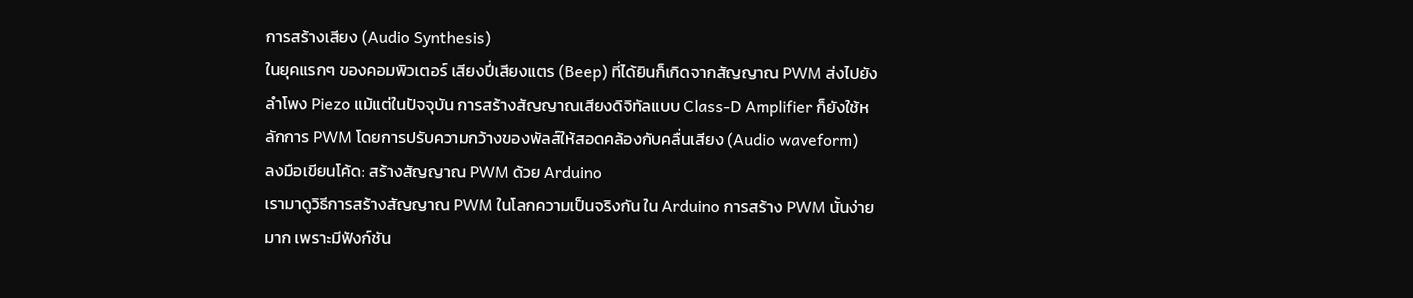การสร้างเสียง (Audio Synthesis)
ในยุคแรกๆ ของคอมพิวเตอร์ เสียงปี่เสียงแตร (Beep) ที่ได้ยินก็เกิดจากสัญญาณ PWM ส่งไปยังลำโพง Piezo แม้แต่ในปัจจุบัน การสร้างสัญญาณเสียงดิจิทัลแบบ Class-D Amplifier ก็ยังใช้หลักการ PWM โดยการปรับความกว้างของพัลส์ให้สอดคล้องกับคลื่นเสียง (Audio waveform)
ลงมือเขียนโค้ด: สร้างสัญญาณ PWM ด้วย Arduino
เรามาดูวิธีการสร้างสัญญาณ PWM ในโลกความเป็นจริงกัน ใน Arduino การสร้าง PWM นั้นง่ายมาก เพราะมีฟังก์ชัน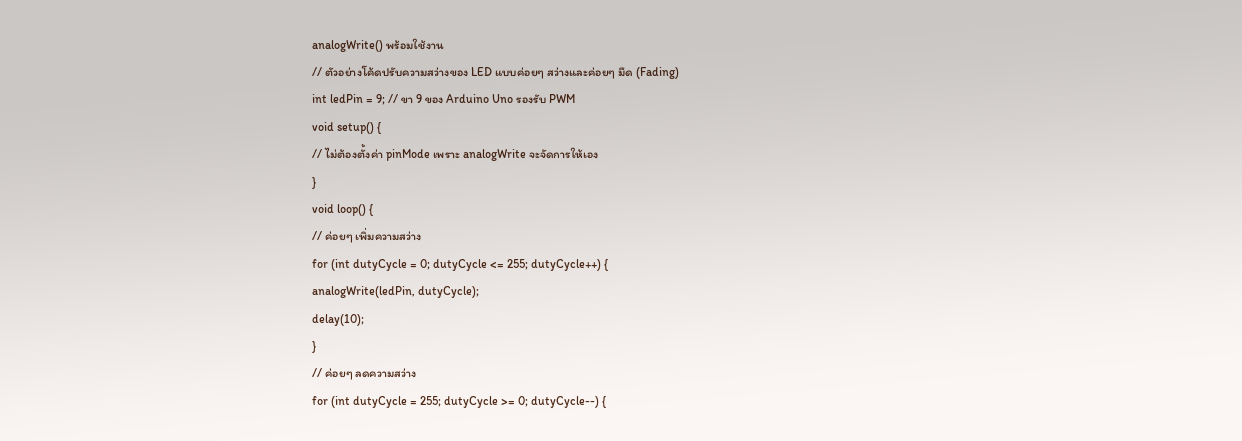analogWrite() พร้อมใช้งาน
// ตัวอย่างโค้ดปรับความสว่างของ LED แบบค่อยๆ สว่างและค่อยๆ มืด (Fading)
int ledPin = 9; // ขา 9 ของ Arduino Uno รองรับ PWM
void setup() {
// ไม่ต้องตั้งค่า pinMode เพราะ analogWrite จะจัดการให้เอง
}
void loop() {
// ค่อยๆ เพิ่มความสว่าง
for (int dutyCycle = 0; dutyCycle <= 255; dutyCycle++) {
analogWrite(ledPin, dutyCycle);
delay(10);
}
// ค่อยๆ ลดความสว่าง
for (int dutyCycle = 255; dutyCycle >= 0; dutyCycle--) {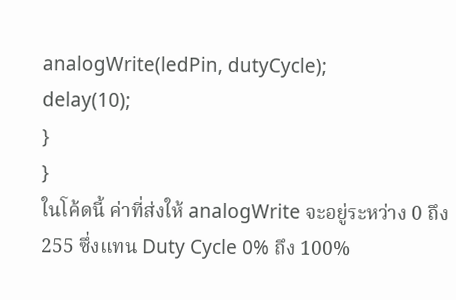analogWrite(ledPin, dutyCycle);
delay(10);
}
}
ในโค้ดนี้ ค่าที่ส่งให้ analogWrite จะอยู่ระหว่าง 0 ถึง 255 ซึ่งแทน Duty Cycle 0% ถึง 100%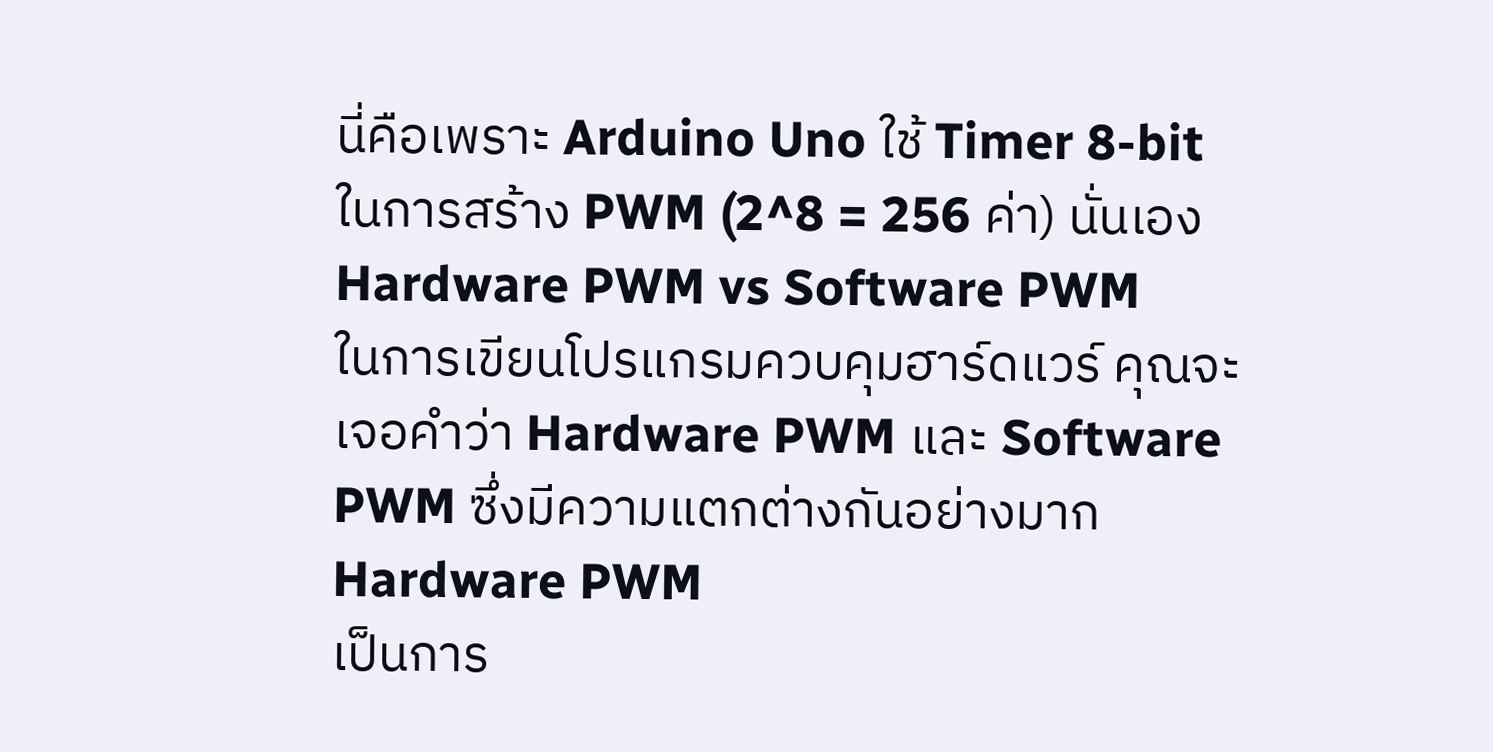นี่คือเพราะ Arduino Uno ใช้ Timer 8-bit ในการสร้าง PWM (2^8 = 256 ค่า) นั่นเอง
Hardware PWM vs Software PWM
ในการเขียนโปรแกรมควบคุมฮาร์ดแวร์ คุณจะเจอคำว่า Hardware PWM และ Software PWM ซึ่งมีความแตกต่างกันอย่างมาก
Hardware PWM
เป็นการ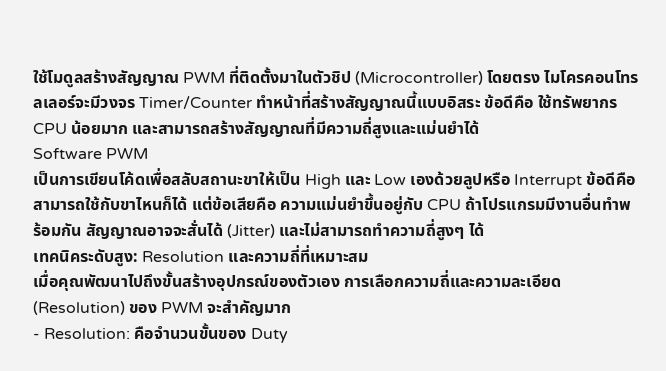ใช้โมดูลสร้างสัญญาณ PWM ที่ติดตั้งมาในตัวชิป (Microcontroller) โดยตรง ไมโครคอนโทรลเลอร์จะมีวงจร Timer/Counter ทำหน้าที่สร้างสัญญาณนี้แบบอิสระ ข้อดีคือ ใช้ทรัพยากร CPU น้อยมาก และสามารถสร้างสัญญาณที่มีความถี่สูงและแม่นยำได้
Software PWM
เป็นการเขียนโค้ดเพื่อสลับสถานะขาให้เป็น High และ Low เองด้วยลูปหรือ Interrupt ข้อดีคือสามารถใช้กับขาไหนก็ได้ แต่ข้อเสียคือ ความแม่นยำขึ้นอยู่กับ CPU ถ้าโปรแกรมมีงานอื่นทำพร้อมกัน สัญญาณอาจจะสั่นได้ (Jitter) และไม่สามารถทำความถี่สูงๆ ได้
เทคนิคระดับสูง: Resolution และความถี่ที่เหมาะสม
เมื่อคุณพัฒนาไปถึงขั้นสร้างอุปกรณ์ของตัวเอง การเลือกความถี่และความละเอียด (Resolution) ของ PWM จะสำคัญมาก
- Resolution: คือจำนวนขั้นของ Duty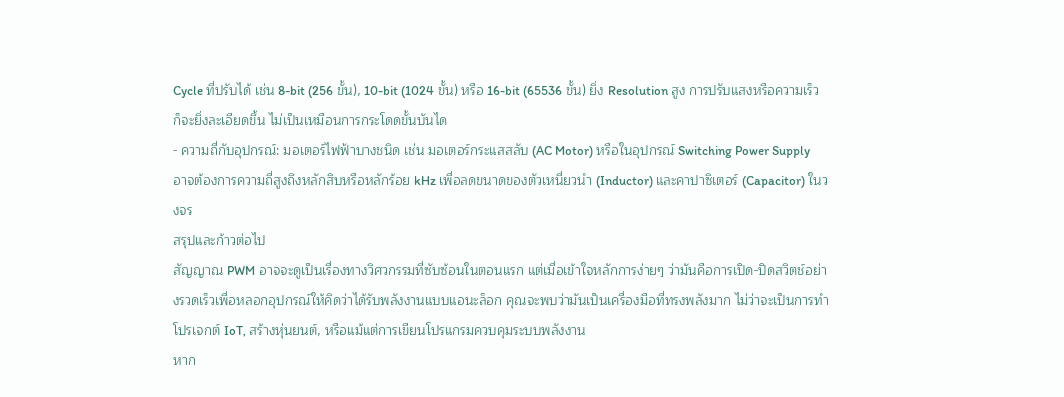Cycle ที่ปรับได้ เช่น 8-bit (256 ขั้น), 10-bit (1024 ขั้น) หรือ 16-bit (65536 ขั้น) ยิ่ง Resolution สูง การปรับแสงหรือความเร็วก็จะยิ่งละเอียดขึ้น ไม่เป็นเหมือนการกระโดดขั้นบันได
- ความถี่กับอุปกรณ์: มอเตอร์ไฟฟ้าบางชนิด เช่น มอเตอร์กระแสสลับ (AC Motor) หรือในอุปกรณ์ Switching Power Supply อาจต้องการความถี่สูงถึงหลักสิบหรือหลักร้อย kHz เพื่อลดขนาดของตัวเหนี่ยวนำ (Inductor) และคาปาซิเตอร์ (Capacitor) ในวงจร
สรุปและก้าวต่อไป
สัญญาณ PWM อาจจะดูเป็นเรื่องทางวิศวกรรมที่ซับซ้อนในตอนแรก แต่เมื่อเข้าใจหลักการง่ายๆ ว่ามันคือการเปิด-ปิดสวิตช์อย่างรวดเร็วเพื่อหลอกอุปกรณ์ให้คิดว่าได้รับพลังงานแบบแอนะล็อก คุณจะพบว่ามันเป็นเครื่องมือที่ทรงพลังมาก ไม่ว่าจะเป็นการทำโปรเจกต์ IoT, สร้างหุ่นยนต์, หรือแม้แต่การเขียนโปรแกรมควบคุมระบบพลังงาน
หาก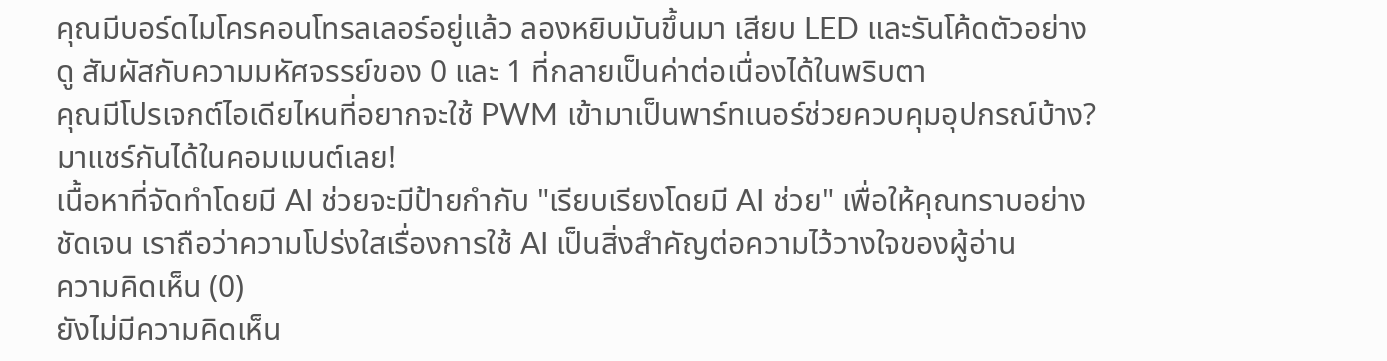คุณมีบอร์ดไมโครคอนโทรลเลอร์อยู่แล้ว ลองหยิบมันขึ้นมา เสียบ LED และรันโค้ดตัวอย่างดู สัมผัสกับความมหัศจรรย์ของ 0 และ 1 ที่กลายเป็นค่าต่อเนื่องได้ในพริบตา
คุณมีโปรเจกต์ไอเดียไหนที่อยากจะใช้ PWM เข้ามาเป็นพาร์ทเนอร์ช่วยควบคุมอุปกรณ์บ้าง? มาแชร์กันได้ในคอมเมนต์เลย!
เนื้อหาที่จัดทำโดยมี AI ช่วยจะมีป้ายกำกับ "เรียบเรียงโดยมี AI ช่วย" เพื่อให้คุณทราบอย่างชัดเจน เราถือว่าความโปร่งใสเรื่องการใช้ AI เป็นสิ่งสำคัญต่อความไว้วางใจของผู้อ่าน
ความคิดเห็น (0)
ยังไม่มีความคิดเห็น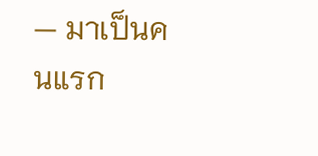— มาเป็นคนแรก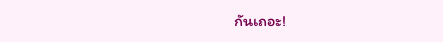กันเถอะ!